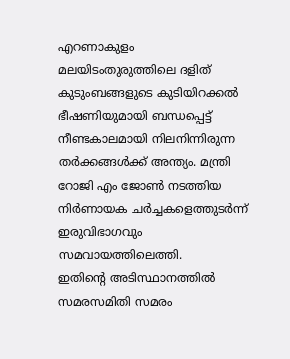എറണാകുളം മലയിടംതുരുത്തിലെ ദളിത് കുടുംബങ്ങളുടെ കുടിയിറക്കൽ ഭീഷണിയുമായി ബന്ധപ്പെട്ട് നീണ്ടകാലമായി നിലനിന്നിരുന്ന തർക്കങ്ങൾക്ക് അന്ത്യം. മന്ത്രി റോജി എം ജോൺ നടത്തിയ നിർണായക ചർച്ചകളെത്തുടർന്ന് ഇരുവിഭാഗവും സമവായത്തിലെത്തി.
ഇതിന്റെ അടിസ്ഥാനത്തിൽ സമരസമിതി സമരം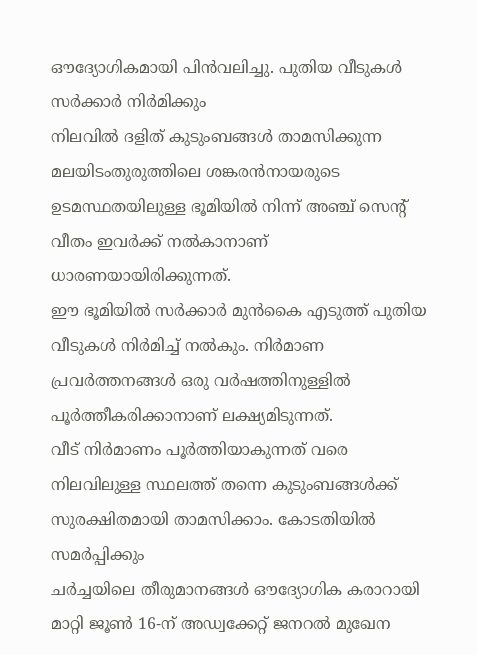ഔദ്യോഗികമായി പിൻവലിച്ചു. പുതിയ വീടുകൾ സർക്കാർ നിർമിക്കും
നിലവിൽ ദളിത് കുടുംബങ്ങൾ താമസിക്കുന്ന മലയിടംതുരുത്തിലെ ശങ്കരൻനായരുടെ ഉടമസ്ഥതയിലുള്ള ഭൂമിയിൽ നിന്ന് അഞ്ച് സെന്റ് വീതം ഇവർക്ക് നൽകാനാണ് ധാരണയായിരിക്കുന്നത്.
ഈ ഭൂമിയിൽ സർക്കാർ മുൻകൈ എടുത്ത് പുതിയ വീടുകൾ നിർമിച്ച് നൽകും. നിർമാണ പ്രവർത്തനങ്ങൾ ഒരു വർഷത്തിനുള്ളിൽ പൂർത്തീകരിക്കാനാണ് ലക്ഷ്യമിടുന്നത്.
വീട് നിർമാണം പൂർത്തിയാകുന്നത് വരെ നിലവിലുള്ള സ്ഥലത്ത് തന്നെ കുടുംബങ്ങൾക്ക് സുരക്ഷിതമായി താമസിക്കാം. കോടതിയിൽ സമർപ്പിക്കും
ചർച്ചയിലെ തീരുമാനങ്ങൾ ഔദ്യോഗിക കരാറായി മാറ്റി ജൂൺ 16-ന് അഡ്വക്കേറ്റ് ജനറൽ മുഖേന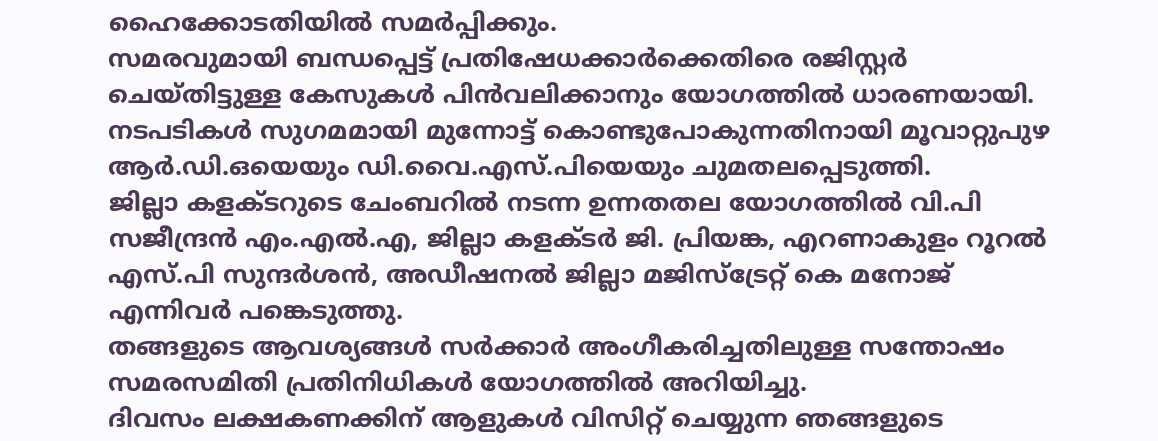ഹൈക്കോടതിയിൽ സമർപ്പിക്കും.
സമരവുമായി ബന്ധപ്പെട്ട് പ്രതിഷേധക്കാർക്കെതിരെ രജിസ്റ്റർ ചെയ്തിട്ടുള്ള കേസുകൾ പിൻവലിക്കാനും യോഗത്തിൽ ധാരണയായി. നടപടികൾ സുഗമമായി മുന്നോട്ട് കൊണ്ടുപോകുന്നതിനായി മൂവാറ്റുപുഴ ആർ.ഡി.ഒയെയും ഡി.വൈ.എസ്.പിയെയും ചുമതലപ്പെടുത്തി.
ജില്ലാ കളക്ടറുടെ ചേംബറിൽ നടന്ന ഉന്നതതല യോഗത്തിൽ വി.പി സജീന്ദ്രൻ എം.എൽ.എ, ജില്ലാ കളക്ടർ ജി. പ്രിയങ്ക, എറണാകുളം റൂറൽ എസ്.പി സുന്ദർശൻ, അഡീഷനൽ ജില്ലാ മജിസ്ട്രേറ്റ് കെ മനോജ് എന്നിവർ പങ്കെടുത്തു.
തങ്ങളുടെ ആവശ്യങ്ങൾ സർക്കാർ അംഗീകരിച്ചതിലുള്ള സന്തോഷം സമരസമിതി പ്രതിനിധികൾ യോഗത്തിൽ അറിയിച്ചു.
ദിവസം ലക്ഷകണക്കിന് ആളുകൾ വിസിറ്റ് ചെയ്യുന്ന ഞങ്ങളുടെ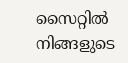സൈറ്റിൽ നിങ്ങളുടെ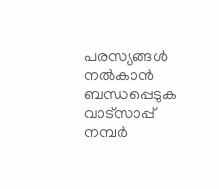പരസ്യങ്ങൾ നൽകാൻ ബന്ധപ്പെടുക വാട്സാപ്പ് നമ്പർ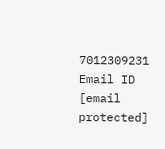7012309231 Email ID [email protected]